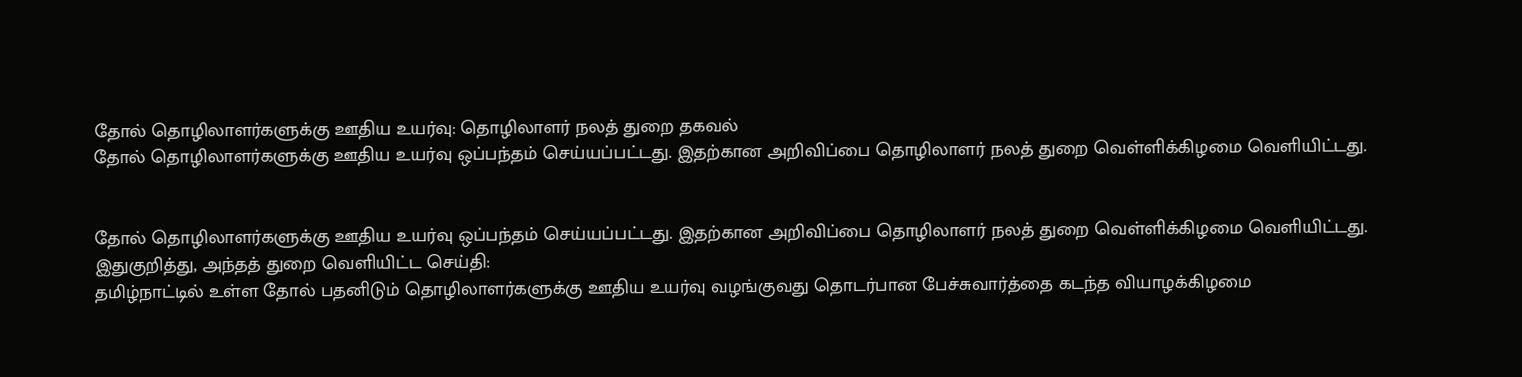தோல் தொழிலாளர்களுக்கு ஊதிய உயர்வு: தொழிலாளர் நலத் துறை தகவல்
தோல் தொழிலாளர்களுக்கு ஊதிய உயர்வு ஒப்பந்தம் செய்யப்பட்டது. இதற்கான அறிவிப்பை தொழிலாளர் நலத் துறை வெள்ளிக்கிழமை வெளியிட்டது.


தோல் தொழிலாளர்களுக்கு ஊதிய உயர்வு ஒப்பந்தம் செய்யப்பட்டது. இதற்கான அறிவிப்பை தொழிலாளர் நலத் துறை வெள்ளிக்கிழமை வெளியிட்டது.
இதுகுறித்து, அந்தத் துறை வெளியிட்ட செய்தி:
தமிழ்நாட்டில் உள்ள தோல் பதனிடும் தொழிலாளர்களுக்கு ஊதிய உயர்வு வழங்குவது தொடர்பான பேச்சுவார்த்தை கடந்த வியாழக்கிழமை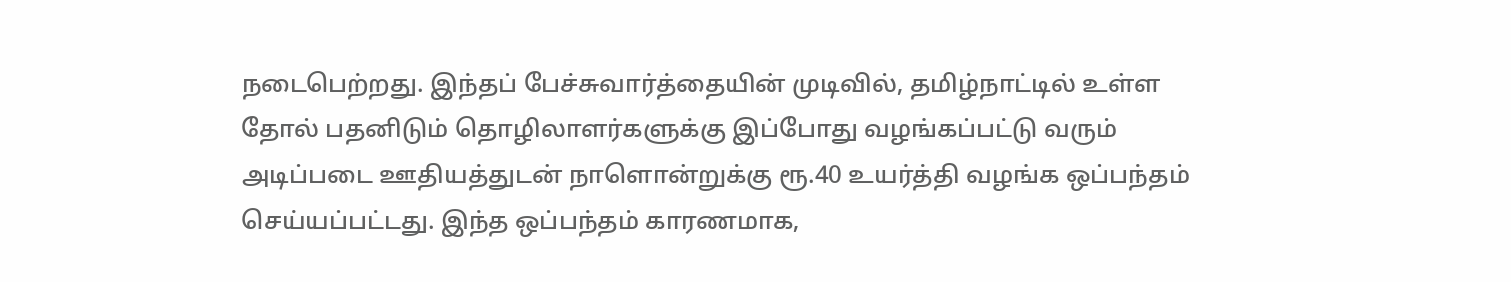நடைபெற்றது. இந்தப் பேச்சுவார்த்தையின் முடிவில், தமிழ்நாட்டில் உள்ள தோல் பதனிடும் தொழிலாளர்களுக்கு இப்போது வழங்கப்பட்டு வரும் அடிப்படை ஊதியத்துடன் நாளொன்றுக்கு ரூ.40 உயர்த்தி வழங்க ஒப்பந்தம் செய்யப்பட்டது. இந்த ஒப்பந்தம் காரணமாக,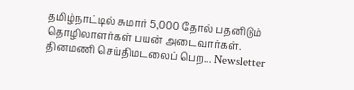தமிழ்நாட்டில் சுமார் 5,000 தோல் பதனிடும் தொழிலாளர்கள் பயன் அடைவார்கள்.
தினமணி செய்திமடலைப் பெற... Newsletter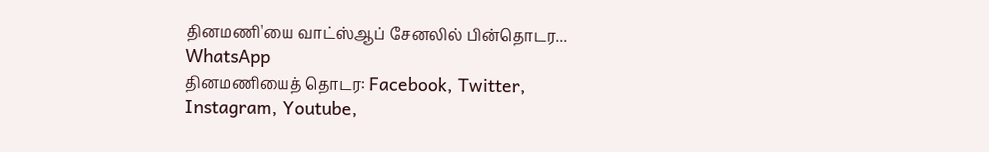தினமணி'யை வாட்ஸ்ஆப் சேனலில் பின்தொடர... WhatsApp
தினமணியைத் தொடர: Facebook, Twitter, Instagram, Youtube,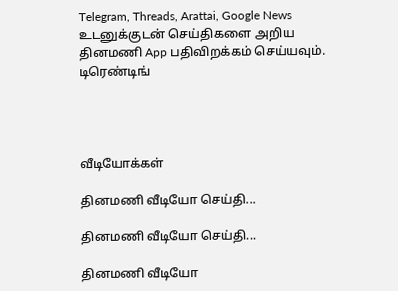Telegram, Threads, Arattai, Google News
உடனுக்குடன் செய்திகளை அறிய தினமணி App பதிவிறக்கம் செய்யவும்.
டிரெண்டிங்




வீடியோக்கள்

தினமணி வீடியோ செய்தி...

தினமணி வீடியோ செய்தி...

தினமணி வீடியோ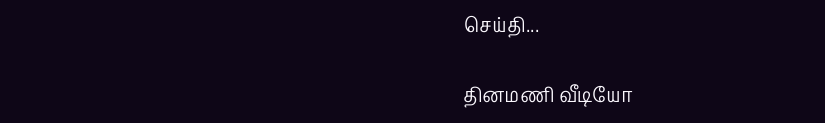செய்தி...

தினமணி வீடியோ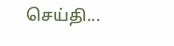செய்தி...